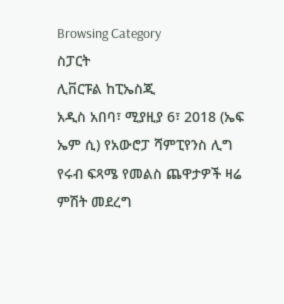Browsing Category
ስፓርት
ሊቨርፑል ከፒኤስጂ
አዲስ አበባ፣ ሚያዚያ 6፣ 2018 (ኤፍ ኤም ሲ) የአውሮፓ ሻምፒየንስ ሊግ የሩብ ፍጻሜ የመልስ ጨዋታዎች ዛሬ ምሽት መደረግ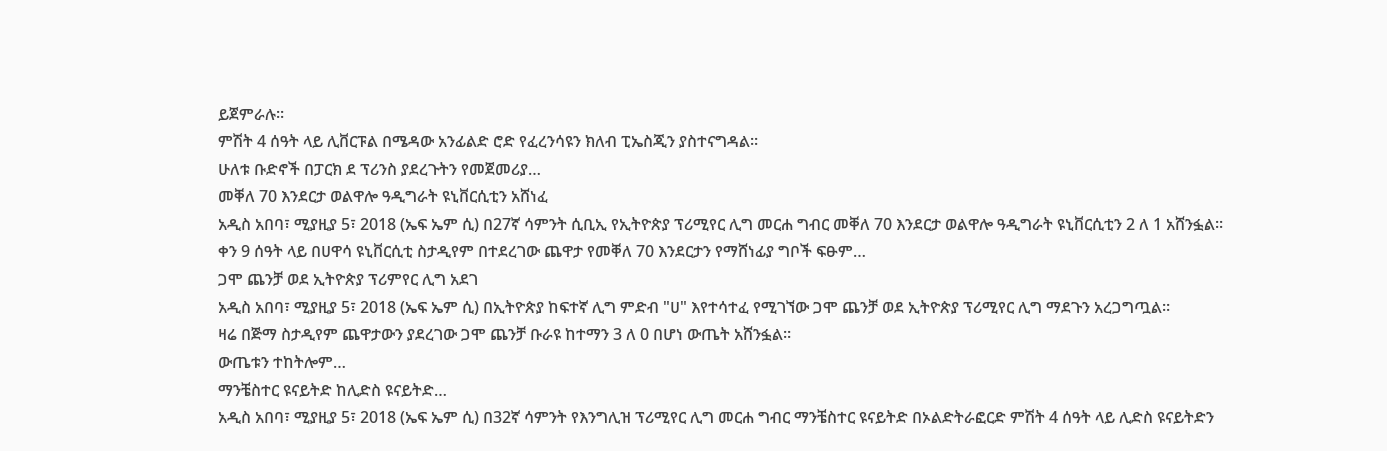ይጀምራሉ፡፡
ምሽት 4 ሰዓት ላይ ሊቨርፑል በሜዳው አንፊልድ ሮድ የፈረንሳዩን ክለብ ፒኤስጂን ያስተናግዳል፡፡
ሁለቱ ቡድኖች በፓርክ ደ ፕሪንስ ያደረጉትን የመጀመሪያ…
መቐለ 70 እንደርታ ወልዋሎ ዓዲግራት ዩኒቨርሲቲን አሸነፈ
አዲስ አበባ፣ ሚያዚያ 5፣ 2018 (ኤፍ ኤም ሲ) በ27ኛ ሳምንት ሲቢኢ የኢትዮጵያ ፕሪሚየር ሊግ መርሐ ግብር መቐለ 70 እንደርታ ወልዋሎ ዓዲግራት ዩኒቨርሲቲን 2 ለ 1 አሸንፏል፡፡
ቀን 9 ሰዓት ላይ በሀዋሳ ዩኒቨርሲቲ ስታዲየም በተደረገው ጨዋታ የመቐለ 70 እንደርታን የማሸነፊያ ግቦች ፍፁም…
ጋሞ ጨንቻ ወደ ኢትዮጵያ ፕሪምየር ሊግ አደገ
አዲስ አበባ፣ ሚያዚያ 5፣ 2018 (ኤፍ ኤም ሲ) በኢትዮጵያ ከፍተኛ ሊግ ምድብ "ሀ" እየተሳተፈ የሚገኘው ጋሞ ጨንቻ ወደ ኢትዮጵያ ፕሪሚየር ሊግ ማደጉን አረጋግጧል።
ዛሬ በጅማ ስታዲየም ጨዋታውን ያደረገው ጋሞ ጨንቻ ቡራዩ ከተማን 3 ለ 0 በሆነ ውጤት አሸንፏል።
ውጤቱን ተከትሎም…
ማንቼስተር ዩናይትድ ከሊድስ ዩናይትድ…
አዲስ አበባ፣ ሚያዚያ 5፣ 2018 (ኤፍ ኤም ሲ) በ32ኛ ሳምንት የእንግሊዝ ፕሪሚየር ሊግ መርሐ ግብር ማንቼስተር ዩናይትድ በኦልድትራፎርድ ምሽት 4 ሰዓት ላይ ሊድስ ዩናይትድን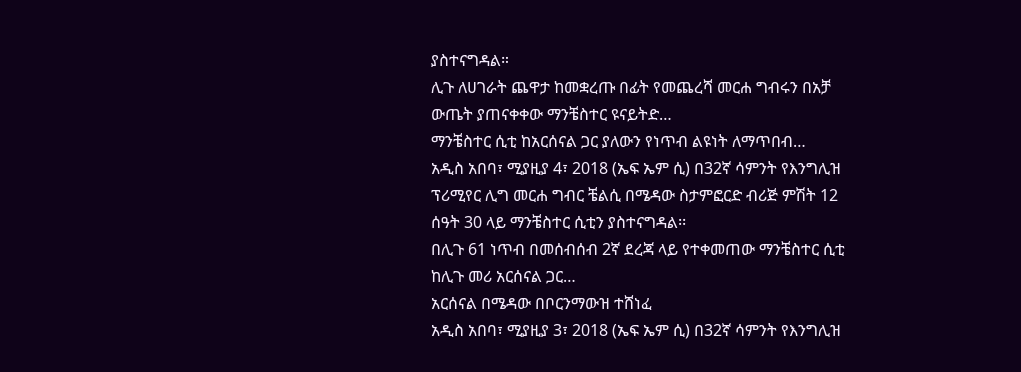ያስተናግዳል።
ሊጉ ለሀገራት ጨዋታ ከመቋረጡ በፊት የመጨረሻ መርሐ ግብሩን በአቻ ውጤት ያጠናቀቀው ማንቼስተር ዩናይትድ…
ማንቼስተር ሲቲ ከአርሰናል ጋር ያለውን የነጥብ ልዩነት ለማጥበብ…
አዲስ አበባ፣ ሚያዚያ 4፣ 2018 (ኤፍ ኤም ሲ) በ32ኛ ሳምንት የእንግሊዝ ፕሪሚየር ሊግ መርሐ ግብር ቼልሲ በሜዳው ስታምፎርድ ብሪጅ ምሽት 12 ሰዓት 30 ላይ ማንቼስተር ሲቲን ያስተናግዳል፡፡
በሊጉ 61 ነጥብ በመሰብሰብ 2ኛ ደረጃ ላይ የተቀመጠው ማንቼስተር ሲቲ ከሊጉ መሪ አርሰናል ጋር…
አርሰናል በሜዳው በቦርንማውዝ ተሸነፈ
አዲስ አበባ፣ ሚያዚያ 3፣ 2018 (ኤፍ ኤም ሲ) በ32ኛ ሳምንት የእንግሊዝ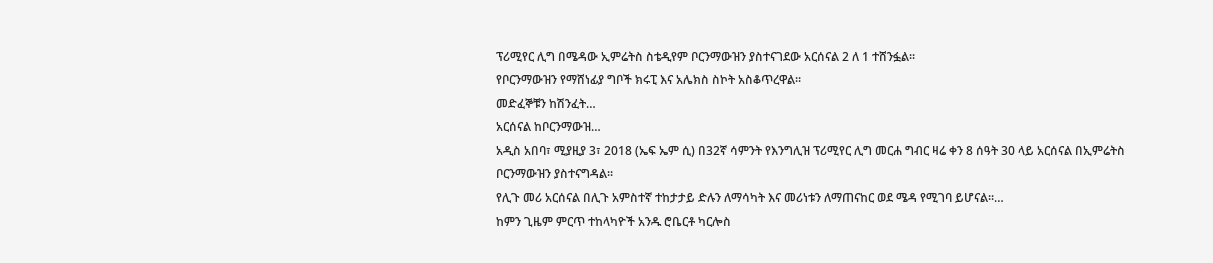ፕሪሚየር ሊግ በሜዳው ኢምሬትስ ስቴዲየም ቦርንማውዝን ያስተናገደው አርሰናል 2 ለ 1 ተሸንፏል፡፡
የቦርንማውዝን የማሸነፊያ ግቦች ክሩፒ እና አሌክስ ስኮት አስቆጥረዋል፡፡
መድፈኞቹን ከሽንፈት…
አርሰናል ከቦርንማውዝ…
አዲስ አበባ፣ ሚያዚያ 3፣ 2018 (ኤፍ ኤም ሲ) በ32ኛ ሳምንት የእንግሊዝ ፕሪሚየር ሊግ መርሐ ግብር ዛሬ ቀን 8 ሰዓት 30 ላይ አርሰናል በኢምሬትስ ቦርንማውዝን ያስተናግዳል፡፡
የሊጉ መሪ አርሰናል በሊጉ አምስተኛ ተከታታይ ድሉን ለማሳካት እና መሪነቱን ለማጠናከር ወደ ሜዳ የሚገባ ይሆናል፡፡…
ከምን ጊዜም ምርጥ ተከላካዮች አንዱ ሮቤርቶ ካርሎስ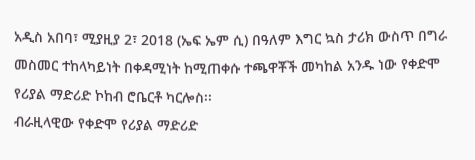አዲስ አበባ፣ ሚያዚያ 2፣ 2018 (ኤፍ ኤም ሲ) በዓለም እግር ኳስ ታሪክ ውስጥ በግራ መስመር ተከላካይነት በቀዳሚነት ከሚጠቀሱ ተጫዋቾች መካከል አንዱ ነው የቀድሞ የሪያል ማድሪድ ኮከብ ሮቤርቶ ካርሎስ፡፡
ብራዚላዊው የቀድሞ የሪያል ማድሪድ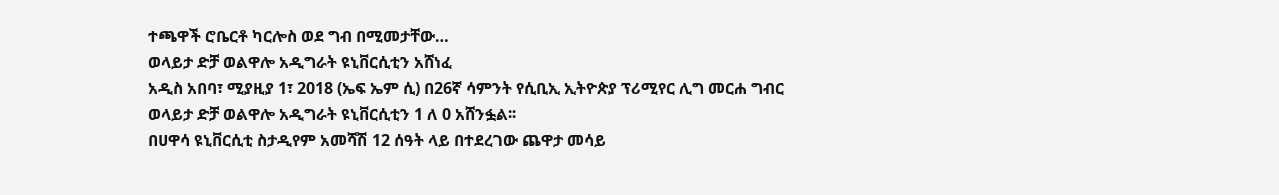ተጫዋች ሮቤርቶ ካርሎስ ወደ ግብ በሚመታቸው…
ወላይታ ድቻ ወልዋሎ አዲግራት ዩኒቨርሲቲን አሸነፈ
አዲስ አበባ፣ ሚያዚያ 1፣ 2018 (ኤፍ ኤም ሲ) በ26ኛ ሳምንት የሲቢኢ ኢትዮጵያ ፕሪሚየር ሊግ መርሐ ግብር ወላይታ ድቻ ወልዋሎ አዲግራት ዩኒቨርሲቲን 1 ለ 0 አሸንፏል፡፡
በሀዋሳ ዩኒቨርሲቲ ስታዲየም አመሻሽ 12 ሰዓት ላይ በተደረገው ጨዋታ መሳይ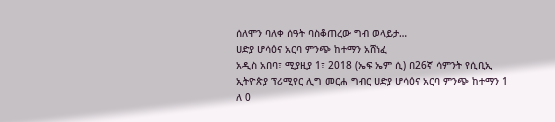ሰለሞን ባለቀ ሰዓት ባስቆጠረው ግብ ወላይታ…
ሀድያ ሆሳዕና አርባ ምንጭ ከተማን አሸነፈ
አዲስ አበባ፣ ሚያዚያ 1፣ 2018 (ኤፍ ኤም ሲ) በ26ኛ ሳምንት የሲቢኢ ኢትዮጵያ ፕሪሚየር ሊግ መርሐ ግብር ሀድያ ሆሳዕና አርባ ምንጭ ከተማን 1 ለ 0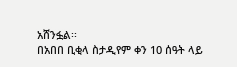አሸንፏል፡፡
በአበበ ቢቂላ ስታዲየም ቀን 10 ሰዓት ላይ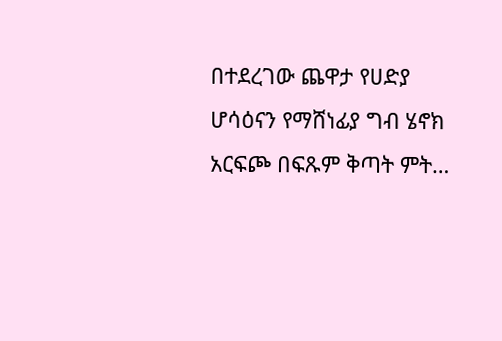በተደረገው ጨዋታ የሀድያ ሆሳዕናን የማሸነፊያ ግብ ሄኖክ አርፍጮ በፍጹም ቅጣት ምት…